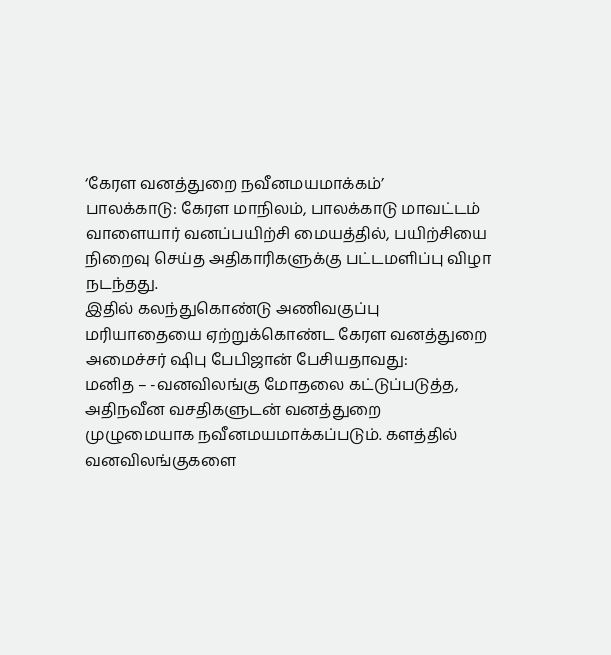‘கேரள வனத்துறை நவீனமயமாக்கம்’
பாலக்காடு: கேரள மாநிலம், பாலக்காடு மாவட்டம் வாளையார் வனப்பயிற்சி மையத்தில், பயிற்சியை நிறைவு செய்த அதிகாரிகளுக்கு பட்டமளிப்பு விழா நடந்தது.
இதில் கலந்துகொண்டு அணிவகுப்பு மரியாதையை ஏற்றுக்கொண்ட கேரள வனத்துறை அமைச்சர் ஷிபு பேபிஜான் பேசியதாவது:
மனித – -வனவிலங்கு மோதலை கட்டுப்படுத்த, அதிநவீன வசதிகளுடன் வனத்துறை முழுமையாக நவீனமயமாக்கப்படும். களத்தில் வனவிலங்குகளை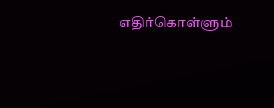எதிர்கொள்ளும்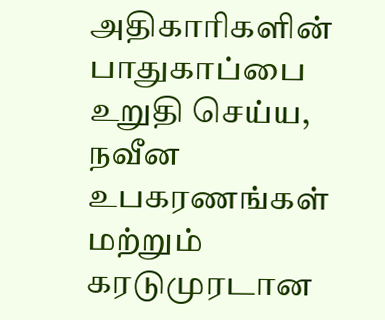அதிகாரிகளின் பாதுகாப்பை உறுதி செய்ய, நவீன உபகரணங்கள் மற்றும் கரடுமுரடான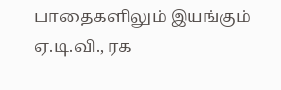பாதைகளிலும் இயங்கும் ஏ.டி.வி., ரக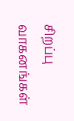சிறப்பு வாகனங்கள்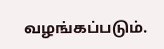வழங்கப்படும்.